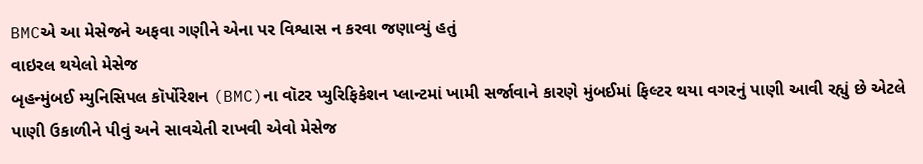BMCએ આ મેસેજને અફવા ગણીને એના પર વિશ્વાસ ન કરવા જણાવ્યું હતું
વાઇરલ થયેલો મેસેજ
બૃહન્મુંબઈ મ્યુનિસિપલ કૉર્પોરેશન (BMC)ના વૉટર પ્યુરિફિકેશન પ્લાન્ટમાં ખામી સર્જાવાને કારણે મુંબઈમાં ફિલ્ટર થયા વગરનું પાણી આવી રહ્યું છે એટલે પાણી ઉકાળીને પીવું અને સાવચેતી રાખવી એવો મેસેજ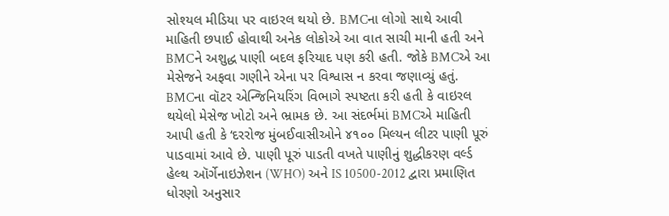સોશ્યલ મીડિયા પર વાઇરલ થયો છે. BMCના લોગો સાથે આવી માહિતી છપાઈ હોવાથી અનેક લોકોએ આ વાત સાચી માની હતી અને BMCને અશુદ્ધ પાણી બદલ ફરિયાદ પણ કરી હતી. જોકે BMCએ આ મેસેજને અફવા ગણીને એના પર વિશ્વાસ ન કરવા જણાવ્યું હતું.
BMCના વૉટર એન્જિનિયરિંગ વિભાગે સ્પષ્ટતા કરી હતી કે વાઇરલ થયેલો મેસેજ ખોટો અને ભ્રામક છે. આ સંદર્ભમાં BMCએ માહિતી આપી હતી કે ‘દરરોજ મુંબઈવાસીઓને ૪૧૦૦ મિલ્યન લીટર પાણી પૂરું પાડવામાં આવે છે. પાણી પૂરું પાડતી વખતે પાણીનું શુદ્ધીકરણ વર્લ્ડ હેલ્થ ઑર્ગેનાઇઝેશન (WHO) અને IS 10500-2012 દ્વારા પ્રમાણિત ધોરણો અનુસાર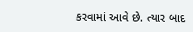કરવામાં આવે છે. ત્યાર બાદ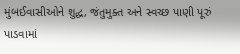મુંબઈવાસીઓને શુદ્ધ, જંતુમુક્ત અને સ્વચ્છ પાણી પૂરું પાડવામાં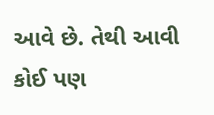આવે છે. તેથી આવી કોઈ પણ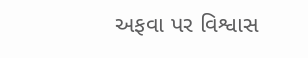અફવા પર વિશ્વાસ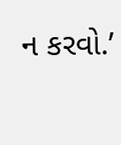ન કરવો.’